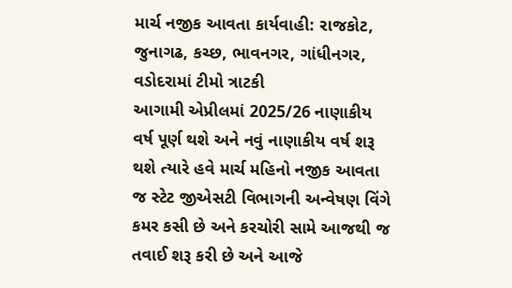માર્ચ નજીક આવતા કાર્યવાહી: રાજકોટ, જુનાગઢ, કચ્છ, ભાવનગર, ગાંધીનગર, વડોદરામાં ટીમો ત્રાટકી
આગામી એપ્રીલમાં 2025/26 નાણાકીય વર્ષ પૂર્ણ થશે અને નવું નાણાકીય વર્ષ શરૂ થશે ત્યારે હવે માર્ચ મહિનો નજીક આવતા જ સ્ટેટ જીએસટી વિભાગની અન્વેષણ વિંગે કમર કસી છે અને કરચોરી સામે આજથી જ તવાઈ શરૂ કરી છે અને આજે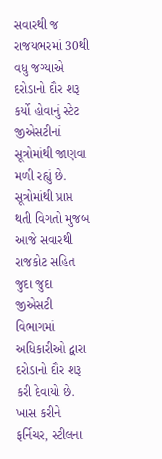સવારથી જ રાજયભરમાં 30થી વધુ જગ્યાએ દરોડાનો દૌર શરૂ કર્યો હોવાનું સ્ટેટ જીએસટીનાં સૂત્રોમાંથી જાણવા મળી રહ્યું છે. સૂત્રોમાંથી પ્રાપ્ત થતી વિગતો મુજબ આજે સવારથી રાજકોટ સહિત જુદા જુદા જીએસટી વિભાગમાં અધિકારીઓ દ્વારા દરોડાનો દૌર શરૂ કરી દેવાયો છે.
ખાસ કરીને ફર્નિચર, સ્ટીલના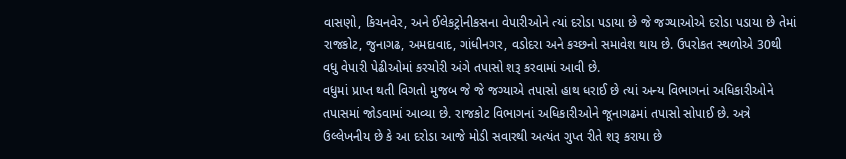વાસણો, કિચનવેર, અને ઈલેકટ્રોનીકસના વેપારીઓને ત્યાં દરોડા પડાયા છે જે જગ્યાઓએ દરોડા પડાયા છે તેમાં રાજકોટ, જુનાગઢ, અમદાવાદ, ગાંધીનગર, વડોદરા અને કચ્છનો સમાવેશ થાય છે. ઉપરોકત સ્થળોએ 30થી વધુ વેપારી પેઢીઓમાં કરચોરી અંગે તપાસો શરૂ કરવામાં આવી છે.
વધુમાં પ્રાપ્ત થતી વિગતો મુજબ જે જે જગ્યાએ તપાસો હાથ ધરાઈ છે ત્યાં અન્ય વિભાગનાં અધિકારીઓને તપાસમાં જોડવામાં આવ્યા છે. રાજકોટ વિભાગનાં અધિકારીઓને જૂનાગઢમાં તપાસો સોપાઈ છે. અત્રે ઉલ્લેખનીય છે કે આ દરોડા આજે મોડી સવારથી અત્યંત ગુપ્ત રીતે શરૂ કરાયા છે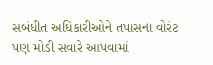સબંધીત અધિકારીઓને તપાસના વોરંટ પણ મોડી સવારે આપવામાં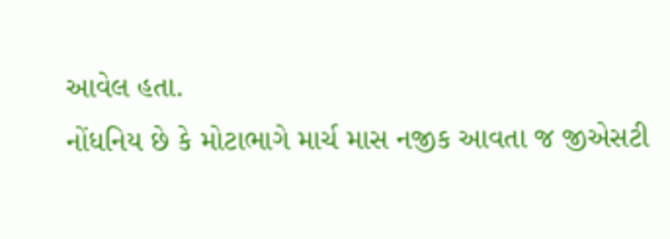આવેલ હતા.
નોંધનિય છે કે મોટાભાગે માર્ચ માસ નજીક આવતા જ જીએસટી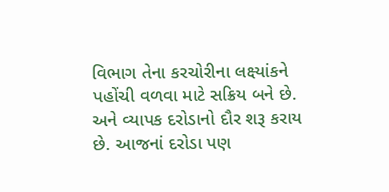વિભાગ તેના કરચોરીના લક્ષ્યાંકને પહોંચી વળવા માટે સક્રિય બને છે. અને વ્યાપક દરોડાનો દૌર શરૂ કરાય છે. આજનાં દરોડા પણ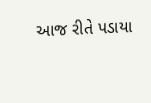આજ રીતે પડાયા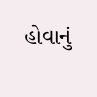હોવાનું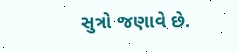સુત્રો જણાવે છે.